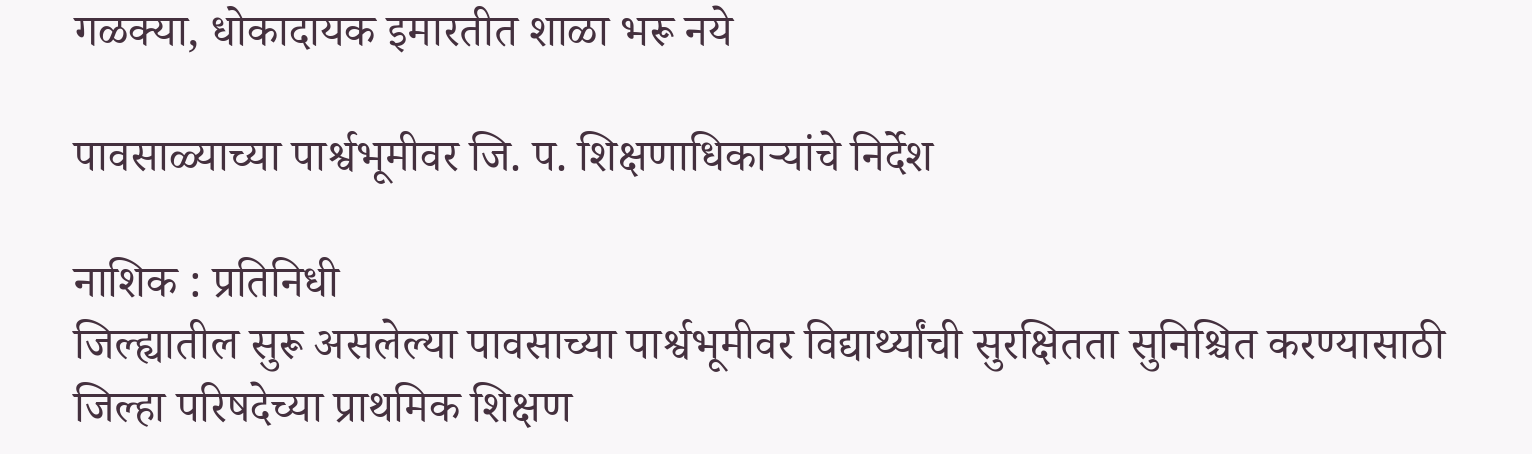गळक्या, धोकादायक इमारतीत शाळा भरू नये

पावसाळ्याच्या पार्श्वभूमीवर जि. प. शिक्षणाधिकार्‍यांचे निर्देश

नाशिक : प्रतिनिधी
जिल्ह्यातील सुरू असलेल्या पावसाच्या पार्श्वभूमीवर विद्यार्थ्यांची सुरक्षितता सुनिश्चित करण्यासाठी जिल्हा परिषदेच्या प्राथमिक शिक्षण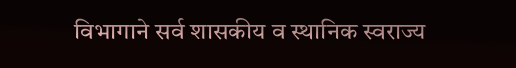विभागाने सर्व शासकीय व स्थानिक स्वराज्य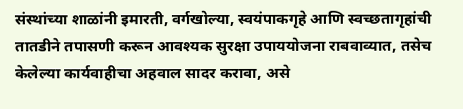संस्थांच्या शाळांनी इमारती, वर्गखोल्या, स्वयंपाकगृहे आणि स्वच्छतागृहांची तातडीने तपासणी करून आवश्यक सुरक्षा उपाययोजना राबवाव्यात, तसेच केलेल्या कार्यवाहीचा अहवाल सादर करावा, असे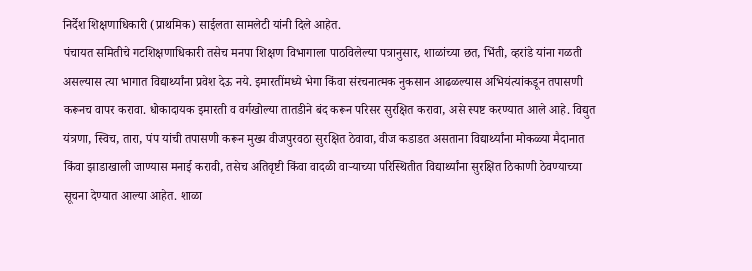निर्देश शिक्षणाधिकारी (प्राथमिक) साईलता सामलेटी यांनी दिले आहेत.
पंचायत समितीचे गटशिक्षणाधिकारी तसेच मनपा शिक्षण विभागाला पाठविलेल्या पत्रानुसार, शाळांच्या छत, भिंती, व्हरांडे यांना गळती असल्यास त्या भागात विद्यार्थ्यांना प्रवेश देऊ नये. इमारतींमध्ये भेगा किंवा संरचनात्मक नुकसान आढळल्यास अभियंत्यांकडून तपासणी करूनच वापर करावा. धोकादायक इमारती व वर्गखोल्या तातडीने बंद करून परिसर सुरक्षित करावा, असे स्पष्ट करण्यात आले आहे. विद्युत यंत्रणा, स्विच, तारा, पंप यांची तपासणी करून मुख्य वीजपुरवठा सुरक्षित ठेवावा, वीज कडाडत असताना विद्यार्थ्यांना मोकळ्या मैदानात किंवा झाडाखाली जाण्यास मनाई करावी, तसेच अतिवृष्टी किंवा वादळी वार्‍याच्या परिस्थितीत विद्यार्थ्यांना सुरक्षित ठिकाणी ठेवण्याच्या सूचना देण्यात आल्या आहेत. शाळा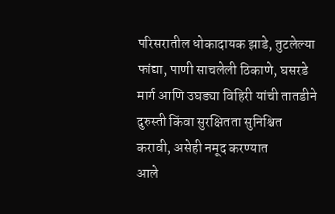परिसरातील धोकादायक झाडे, तुटलेल्या फांद्या, पाणी साचलेली ठिकाणे, घसरडे मार्ग आणि उघड्या विहिरी यांची तातडीने दुरुस्ती किंवा सुरक्षितता सुनिश्चित करावी, असेही नमूद करण्यात
आले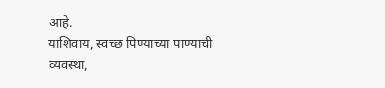आहे.
याशिवाय, स्वच्छ पिण्याच्या पाण्याची व्यवस्था,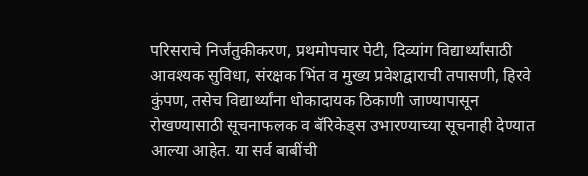परिसराचे निर्जंतुकीकरण, प्रथमोपचार पेटी, दिव्यांग विद्यार्थ्यांसाठी आवश्यक सुविधा, संरक्षक भिंत व मुख्य प्रवेशद्वाराची तपासणी, हिरवे कुंपण, तसेच विद्यार्थ्यांना धोकादायक ठिकाणी जाण्यापासून रोखण्यासाठी सूचनाफलक व बॅरिकेड्स उभारण्याच्या सूचनाही देण्यात आल्या आहेत. या सर्व बाबींची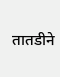तातडीने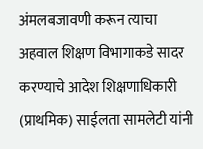अंमलबजावणी करून त्याचा अहवाल शिक्षण विभागाकडे सादर करण्याचे आदेश शिक्षणाधिकारी (प्राथमिक) साईलता सामलेटी यांनी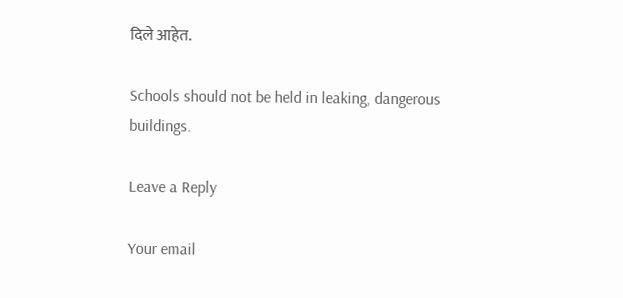दिले आहेत.

Schools should not be held in leaking, dangerous buildings.

Leave a Reply

Your email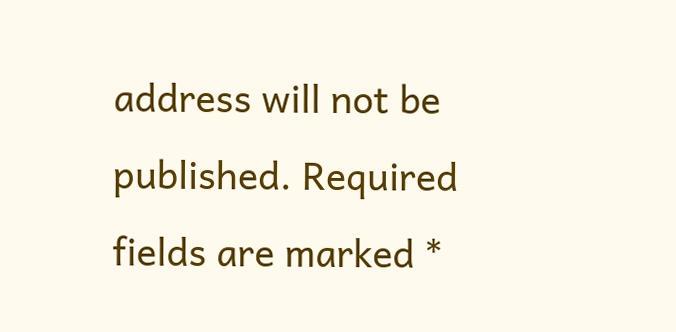address will not be published. Required fields are marked *